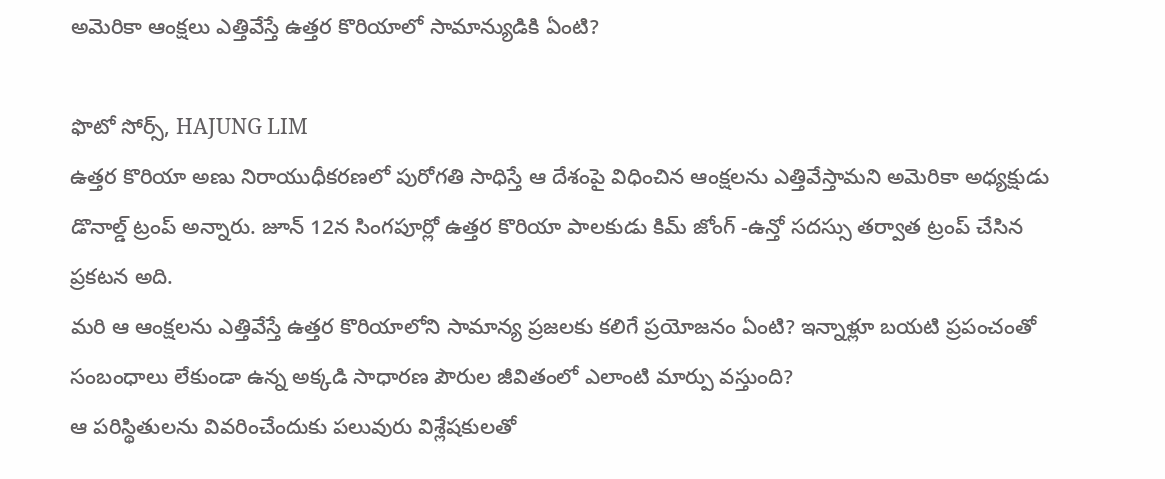అమెరికా ఆంక్షలు ఎత్తివేస్తే ఉత్తర కొరియాలో సామాన్యుడికి ఏంటి?

ఫొటో సోర్స్, HAJUNG LIM
ఉత్తర కొరియా అణు నిరాయుధీకరణలో పురోగతి సాధిస్తే ఆ దేశంపై విధించిన ఆంక్షలను ఎత్తివేస్తామని అమెరికా అధ్యక్షుడు డొనాల్డ్ ట్రంప్ అన్నారు. జూన్ 12న సింగపూర్లో ఉత్తర కొరియా పాలకుడు కిమ్ జోంగ్ -ఉన్తో సదస్సు తర్వాత ట్రంప్ చేసిన ప్రకటన అది.
మరి ఆ ఆంక్షలను ఎత్తివేస్తే ఉత్తర కొరియాలోని సామాన్య ప్రజలకు కలిగే ప్రయోజనం ఏంటి? ఇన్నాళ్లూ బయటి ప్రపంచంతో సంబంధాలు లేకుండా ఉన్న అక్కడి సాధారణ పౌరుల జీవితంలో ఎలాంటి మార్పు వస్తుంది?
ఆ పరిస్థితులను వివరించేందుకు పలువురు విశ్లేషకులతో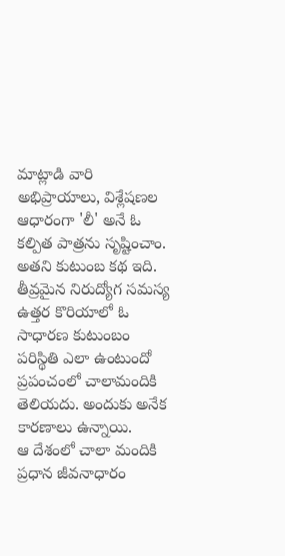మాట్లాడి వారి అభిప్రాయాలు, విశ్లేషణల ఆధారంగా 'లీ' అనే ఓ కల్పిత పాత్రను సృష్టించాం. అతని కుటుంబ కథ ఇది.
తీవ్రమైన నిరుద్యోగ సమస్య
ఉత్తర కొరియాలో ఓ సాధారణ కుటుంబం పరిస్థితి ఎలా ఉంటుందో ప్రపంచంలో చాలామందికి తెలియదు. అందుకు అనేక కారణాలు ఉన్నాయి.
ఆ దేశంలో చాలా మందికి ప్రధాన జీవనాధారం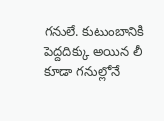గనులే. కుటుంబానికి పెద్దదిక్కు అయిన లీ కూడా గనుల్లోనే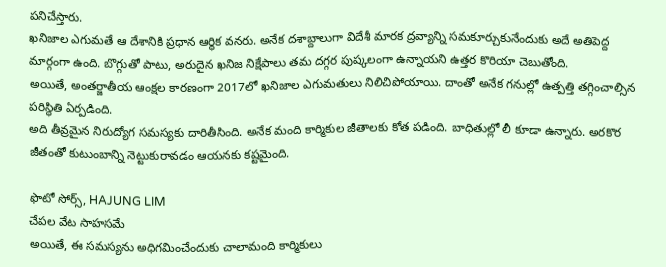పనిచేస్తారు.
ఖనిజాల ఎగుమతే ఆ దేశానికి ప్రధాన ఆర్థిక వనరు. అనేక దశాబ్దాలుగా విదేశీ మారక ద్రవ్యాన్ని సమకూర్చుకునేందుకు అదే అతిపెద్ద మార్గంగా ఉంది. బొగ్గుతో పాటు, అరుదైన ఖనిజ నిక్షేపాలు తమ దగ్గర పుష్కలంగా ఉన్నాయని ఉత్తర కొరియా చెబుతోంది.
అయితే, అంతర్జాతీయ ఆంక్షల కారణంగా 2017లో ఖనిజాల ఎగుమతులు నిలిచిపోయాయి. దాంతో అనేక గనుల్లో ఉత్పత్తి తగ్గించాల్సిన పరిస్థితి ఏర్పడింది.
అది తీవ్రమైన నిరుద్యోగ సమస్యకు దారితీసింది. అనేక మంది కార్మికుల జీతాలకు కోత పడింది. బాధితుల్లో లీ కూడా ఉన్నారు. అరకొర జీతంతో కుటుంబాన్ని నెట్టుకురావడం ఆయనకు కష్టమైంది.

ఫొటో సోర్స్, HAJUNG LIM
చేపల వేట సాహసమే
అయితే, ఈ సమస్యను అధిగమించేందుకు చాలామంది కార్మికులు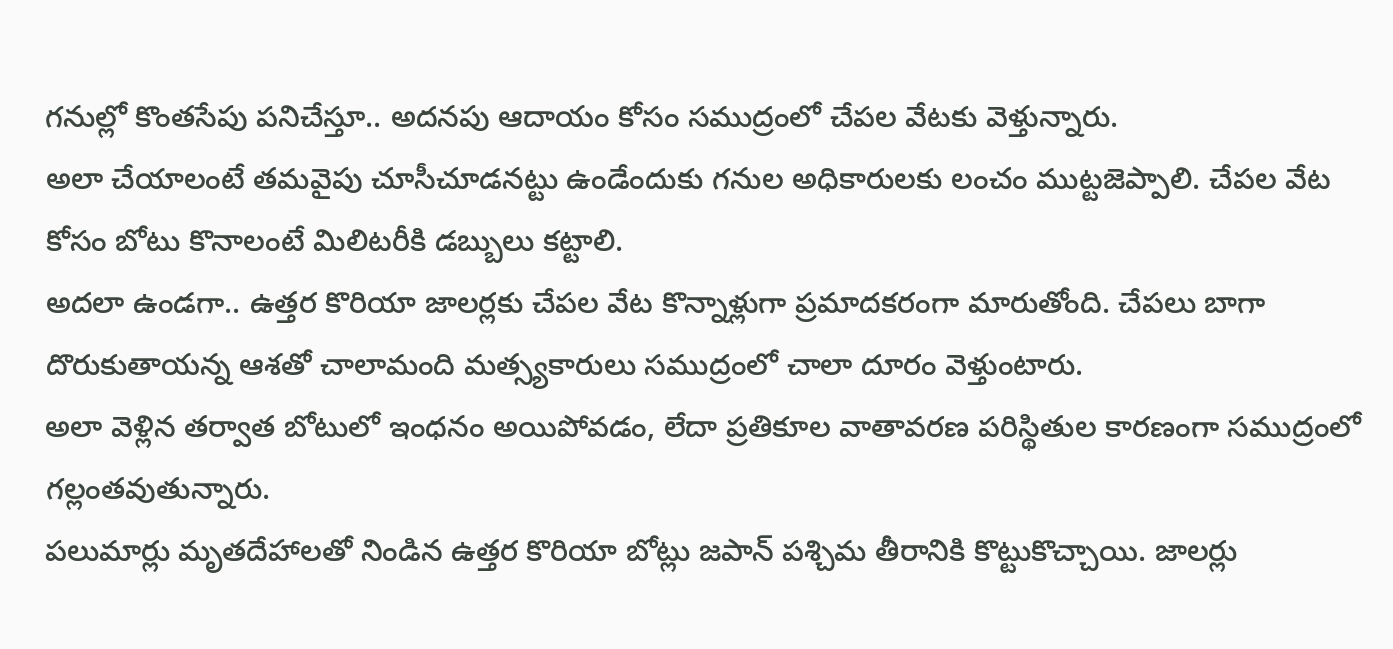గనుల్లో కొంతసేపు పనిచేస్తూ.. అదనపు ఆదాయం కోసం సముద్రంలో చేపల వేటకు వెళ్తున్నారు.
అలా చేయాలంటే తమవైపు చూసీచూడనట్టు ఉండేందుకు గనుల అధికారులకు లంచం ముట్టజెప్పాలి. చేపల వేట కోసం బోటు కొనాలంటే మిలిటరీకి డబ్బులు కట్టాలి.
అదలా ఉండగా.. ఉత్తర కొరియా జాలర్లకు చేపల వేట కొన్నాళ్లుగా ప్రమాదకరంగా మారుతోంది. చేపలు బాగా దొరుకుతాయన్న ఆశతో చాలామంది మత్స్యకారులు సముద్రంలో చాలా దూరం వెళ్తుంటారు.
అలా వెళ్లిన తర్వాత బోటులో ఇంధనం అయిపోవడం, లేదా ప్రతికూల వాతావరణ పరిస్థితుల కారణంగా సముద్రంలో గల్లంతవుతున్నారు.
పలుమార్లు మృతదేహాలతో నిండిన ఉత్తర కొరియా బోట్లు జపాన్ పశ్చిమ తీరానికి కొట్టుకొచ్చాయి. జాలర్లు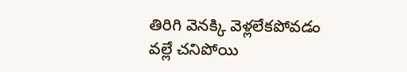తిరిగి వెనక్కి వెళ్లలేకపోవడం వల్లే చనిపోయి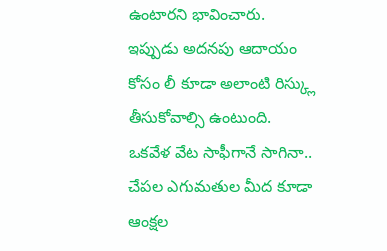ఉంటారని భావించారు.
ఇప్పుడు అదనపు ఆదాయం కోసం లీ కూడా అలాంటి రిస్క్లు తీసుకోవాల్సి ఉంటుంది.
ఒకవేళ వేట సాఫీగానే సాగినా.. చేపల ఎగుమతుల మీద కూడా ఆంక్షల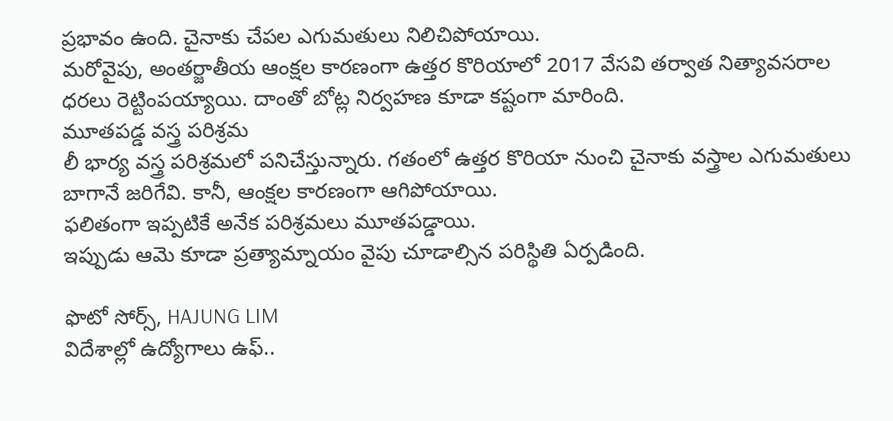ప్రభావం ఉంది. చైనాకు చేపల ఎగుమతులు నిలిచిపోయాయి.
మరోవైపు, అంతర్జాతీయ ఆంక్షల కారణంగా ఉత్తర కొరియాలో 2017 వేసవి తర్వాత నిత్యావసరాల ధరలు రెట్టింపయ్యాయి. దాంతో బోట్ల నిర్వహణ కూడా కష్టంగా మారింది.
మూతపడ్డ వస్త్ర పరిశ్రమ
లీ భార్య వస్త్ర పరిశ్రమలో పనిచేస్తున్నారు. గతంలో ఉత్తర కొరియా నుంచి చైనాకు వస్త్రాల ఎగుమతులు బాగానే జరిగేవి. కానీ, ఆంక్షల కారణంగా ఆగిపోయాయి.
ఫలితంగా ఇప్పటికే అనేక పరిశ్రమలు మూతపడ్డాయి.
ఇప్పుడు ఆమె కూడా ప్రత్యామ్నాయం వైపు చూడాల్సిన పరిస్థితి ఏర్పడింది.

ఫొటో సోర్స్, HAJUNG LIM
విదేశాల్లో ఉద్యోగాలు ఉఫ్..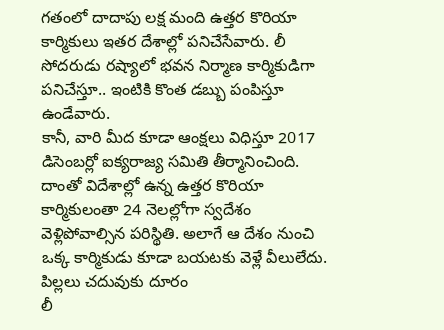గతంలో దాదాపు లక్ష మంది ఉత్తర కొరియా కార్మికులు ఇతర దేశాల్లో పనిచేసేవారు. లీ సోదరుడు రష్యాలో భవన నిర్మాణ కార్మికుడిగా పనిచేస్తూ.. ఇంటికి కొంత డబ్బు పంపిస్తూ ఉండేవారు.
కానీ, వారి మీద కూడా ఆంక్షలు విధిస్తూ 2017 డిసెంబర్లో ఐక్యరాజ్య సమితి తీర్మానించింది. దాంతో విదేశాల్లో ఉన్న ఉత్తర కొరియా కార్మికులంతా 24 నెలల్లోగా స్వదేశం వెళ్లిపోవాల్సిన పరిస్థితి. అలాగే ఆ దేశం నుంచి ఒక్క కార్మికుడు కూడా బయటకు వెళ్లే వీలులేదు.
పిల్లలు చదువుకు దూరం
లీ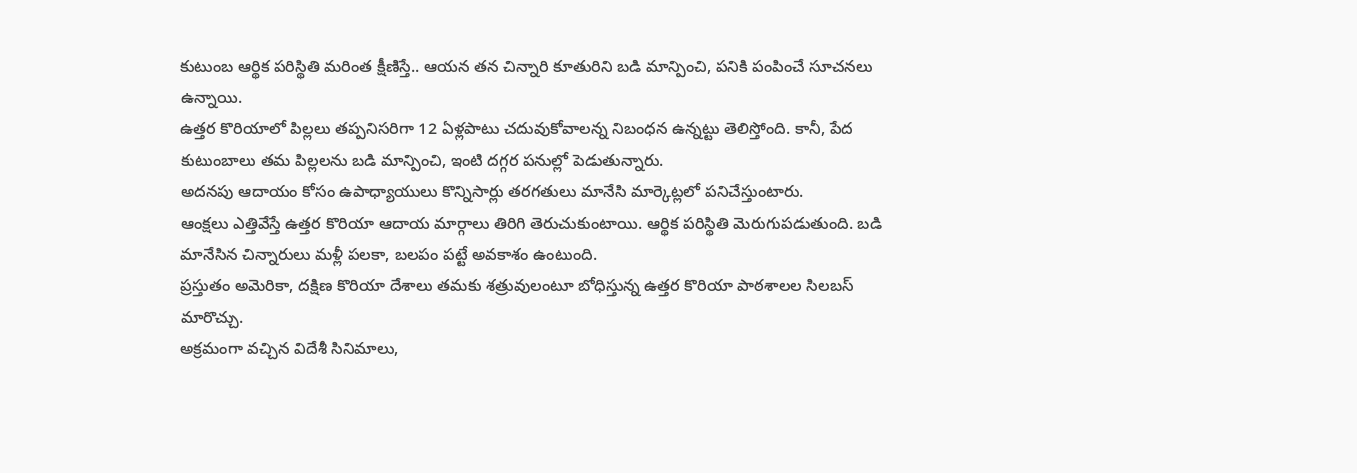కుటుంబ ఆర్థిక పరిస్థితి మరింత క్షీణిస్తే.. ఆయన తన చిన్నారి కూతురిని బడి మాన్పించి, పనికి పంపించే సూచనలు ఉన్నాయి.
ఉత్తర కొరియాలో పిల్లలు తప్పనిసరిగా 12 ఏళ్లపాటు చదువుకోవాలన్న నిబంధన ఉన్నట్టు తెలిస్తోంది. కానీ, పేద కుటుంబాలు తమ పిల్లలను బడి మాన్పించి, ఇంటి దగ్గర పనుల్లో పెడుతున్నారు.
అదనపు ఆదాయం కోసం ఉపాధ్యాయులు కొన్నిసార్లు తరగతులు మానేసి మార్కెట్లలో పనిచేస్తుంటారు.
ఆంక్షలు ఎత్తివేస్తే ఉత్తర కొరియా ఆదాయ మార్గాలు తిరిగి తెరుచుకుంటాయి. ఆర్థిక పరిస్థితి మెరుగుపడుతుంది. బడి మానేసిన చిన్నారులు మళ్లీ పలకా, బలపం పట్టే అవకాశం ఉంటుంది.
ప్రస్తుతం అమెరికా, దక్షిణ కొరియా దేశాలు తమకు శత్రువులంటూ బోధిస్తున్న ఉత్తర కొరియా పాఠశాలల సిలబస్ మారొచ్చు.
అక్రమంగా వచ్చిన విదేశీ సినిమాలు,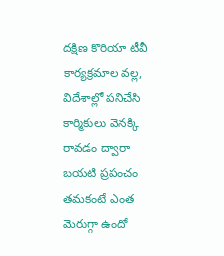దక్షిణ కొరియా టీవీ కార్యక్రమాల వల్ల, విదేశాల్లో పనిచేసి కార్మికులు వెనక్కి రావడం ద్వారా బయటి ప్రపంచం తమకంటే ఎంత మెరుగ్గా ఉందో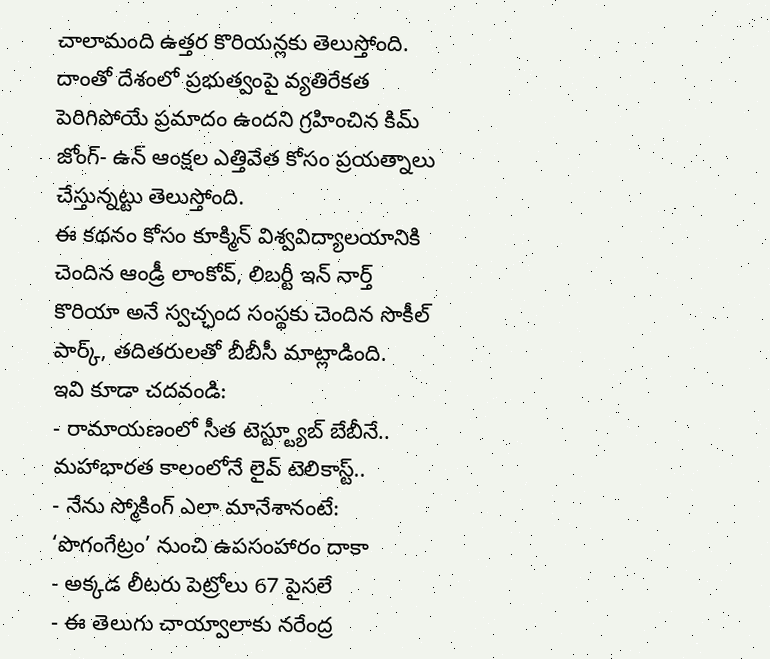చాలామంది ఉత్తర కొరియన్లకు తెలుస్తోంది.
దాంతో దేశంలో ప్రభుత్వంపై వ్యతిరేకత పెరిగిపోయే ప్రమాదం ఉందని గ్రహించిన కిమ్ జోంగ్- ఉన్ ఆంక్షల ఎత్తివేత కోసం ప్రయత్నాలు చేస్తున్నట్టు తెలుస్తోంది.
ఈ కథనం కోసం కూక్మిన్ విశ్వవిద్యాలయానికి చెందిన ఆండ్రీ లాంకోవ్, లిబర్టీ ఇన్ నార్త్ కొరియా అనే స్వచ్ఛంద సంస్థకు చెందిన సొకీల్ పార్క్, తదితరులతో బీబీసీ మాట్లాడింది.
ఇవి కూడా చదవండి:
- రామాయణంలో సీత టెస్ట్ట్యూబ్ బేబీనే.. మహాభారత కాలంలోనే లైవ్ టెలికాస్ట్..
- నేను స్మోకింగ్ ఎలా మానేశానంటే: ‘పొగంగేట్రం’ నుంచి ఉపసంహారం దాకా
- అక్కడ లీటరు పెట్రోలు 67 పైసలే
- ఈ తెలుగు చాయ్వాలాకు నరేంద్ర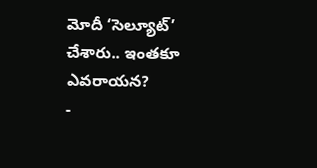మోదీ ‘సెల్యూట్’ చేశారు.. ఇంతకూ ఎవరాయన?
-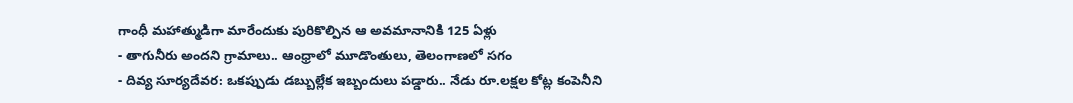గాంధీ మహాత్ముడిగా మారేందుకు పురికొల్పిన ఆ అవమానానికి 125 ఏళ్లు
- తాగునీరు అందని గ్రామాలు.. ఆంధ్రాలో మూడొంతులు, తెలంగాణలో సగం
- దివ్య సూర్యదేవర: ఒకప్పుడు డబ్బుల్లేక ఇబ్బందులు పడ్డారు.. నేడు రూ.లక్షల కోట్ల కంపెనీని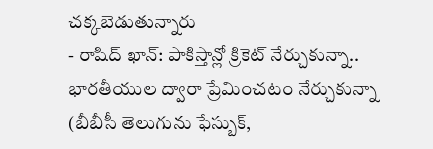చక్కబెడుతున్నారు
- రాషిద్ ఖాన్: పాకిస్తాన్లో క్రికెట్ నేర్చుకున్నా.. భారతీయుల ద్వారా ప్రేమించటం నేర్చుకున్నా
(బీబీసీ తెలుగును ఫేస్బుక్,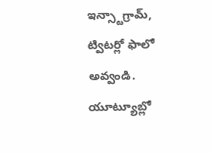ఇన్స్టాగ్రామ్, ట్విటర్లో ఫాలో అవ్వండి. యూట్యూబ్లో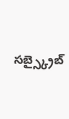సబ్స్క్రైబ్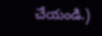చేయండి.)